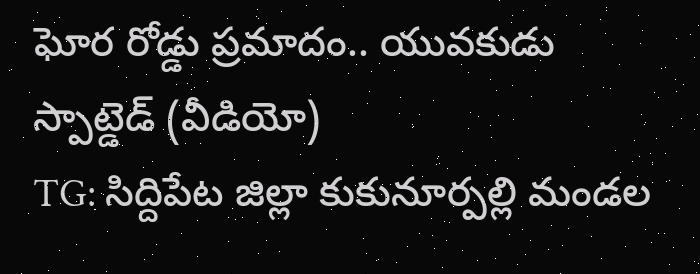ఘోర రోడ్డు ప్రమాదం.. యువకుడు స్పాట్డెడ్ (వీడియో)
TG: సిద్దిపేట జిల్లా కుకునూర్పల్లి మండల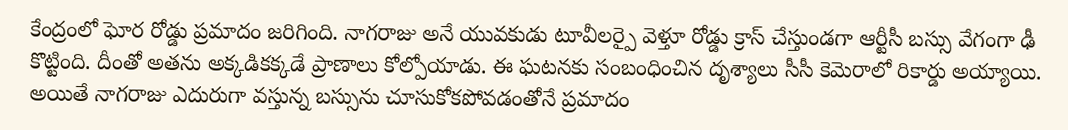కేంద్రంలో ఘోర రోడ్డు ప్రమాదం జరిగింది. నాగరాజు అనే యువకుడు టూవీలర్పై వెళ్తూ రోడ్డు క్రాస్ చేస్తుండగా ఆర్టీసీ బస్సు వేగంగా ఢీ కొట్టింది. దీంతో అతను అక్కడికక్కడే ప్రాణాలు కోల్పోయాడు. ఈ ఘటనకు సంబంధించిన దృశ్యాలు సీసీ కెమెరాలో రికార్డు అయ్యాయి. అయితే నాగరాజు ఎదురుగా వస్తున్న బస్సును చూసుకోకపోవడంతోనే ప్రమాదం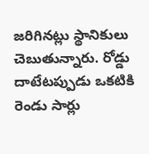జరిగినట్లు స్థానికులు చెబుతున్నారు. రోడ్డు దాటేటప్పుడు ఒకటికి రెండు సార్లు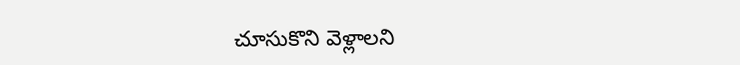చూసుకొని వెళ్లాలని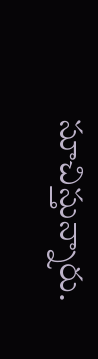సూచిస్తున్నారు.